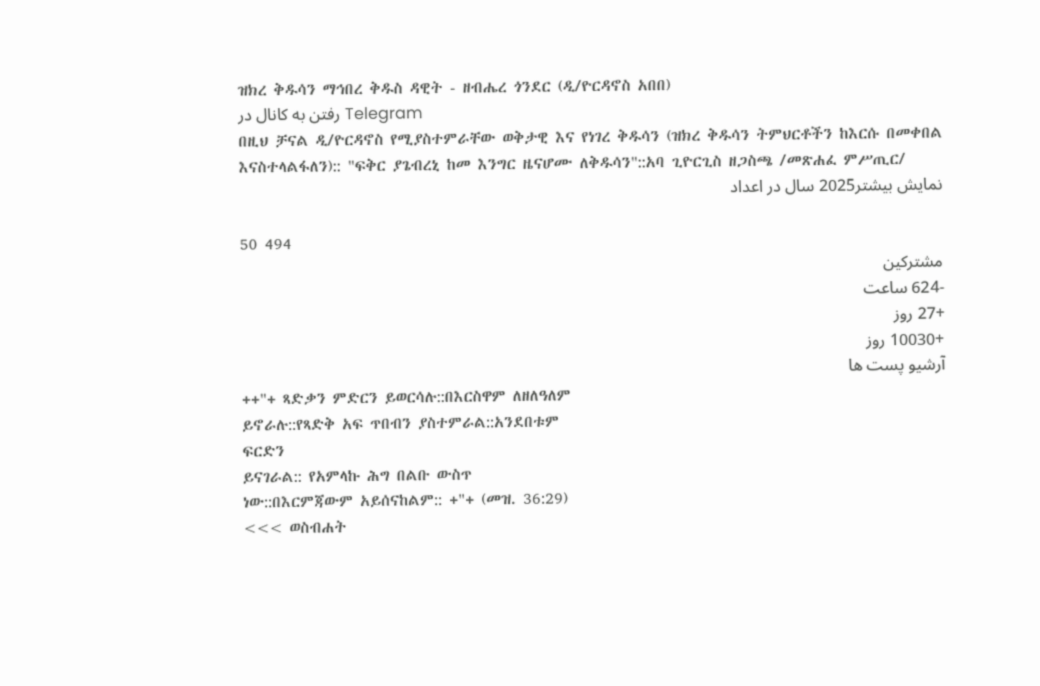ዝክረ ቅዱሳን ማኅበረ ቅዱስ ዳዊት - ዘብሔረ ጎንደር (ዲ/ዮርዳኖስ አበበ)
رفتن به کانال در Telegram
በዚህ ቻናል ዲ/ዮርዳኖስ የሚያስተምራቸው ወቅታዊ እና የነገረ ቅዱሳን (ዝክረ ቅዱሳን ትምህርቶችን ከእርሱ በመቀበል እናስተላልፋለን):: "ፍቅር ያጌብረኒ ከመ እንግር ዜናሆሙ ለቅዱሳን"::አባ ጊዮርጊስ ዘጋስጫ /መጽሐፈ ምሥጢር/
نمایش بیشتر2025 سال در اعداد

50 494
مشترکین
-624 ساعت
+27 روز
+10030 روز
آرشیو پست ها
++"+ ጻድቃን ምድርን ይወርሳሉ::በእርስዋም ለዘለዓለም
ይኖራሉ::የጻድቅ አፍ ጥበብን ያስተምራል::አንደበቱም
ፍርድን
ይናገራል:: የአምላኩ ሕግ በልቡ ውስጥ
ነው::በእርምጃውም አይሰናከልም:: +"+ (መዝ. 36:29)
<<< ወስብሐት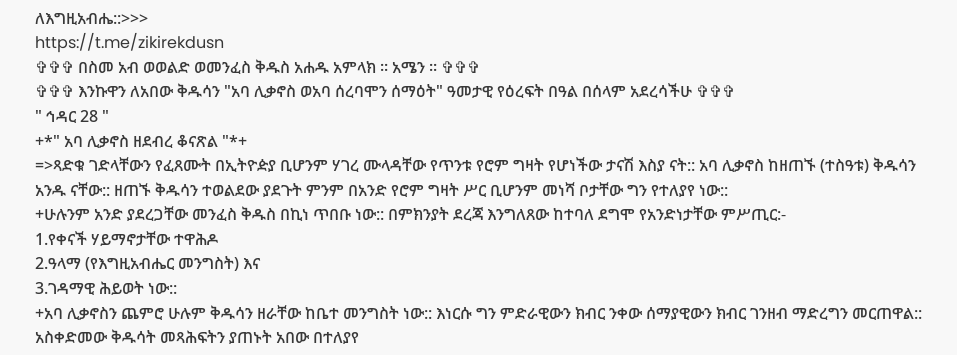ለእግዚአብሔ::>>>
https://t.me/zikirekdusn
✞✞✞ በስመ አብ ወወልድ ወመንፈስ ቅዱስ አሐዱ አምላክ ፡፡ አሜን ፡፡ ✞✞✞
✞✞✞ እንኩዋን ለአበው ቅዱሳን "አባ ሊቃኖስ ወአባ ሰረባሞን ሰማዕት" ዓመታዊ የዕረፍት በዓል በሰላም አደረሳችሁ ✞✞✞
" ኅዳር 28 "
+*" አባ ሊቃኖስ ዘደብረ ቆናጽል "*+
=>ጻድቁ ገድላቸውን የፈጸሙት በኢትዮዽያ ቢሆንም ሃገረ ሙላዳቸው የጥንቱ የሮም ግዛት የሆነችው ታናሽ እስያ ናት:: አባ ሊቃኖስ ከዘጠኙ (ተስዓቱ) ቅዱሳን አንዱ ናቸው:: ዘጠኙ ቅዱሳን ተወልደው ያደጉት ምንም በአንድ የሮም ግዛት ሥር ቢሆንም መነሻ ቦታቸው ግን የተለያየ ነው::
+ሁሉንም አንድ ያደረጋቸው መንፈስ ቅዱስ በኪነ ጥበቡ ነው:: በምክንያት ደረጃ እንግለጸው ከተባለ ደግሞ የአንድነታቸው ምሥጢር:-
1.የቀናች ሃይማኖታቸው ተዋሕዶ
2.ዓላማ (የእግዚአብሔር መንግስት) እና
3.ገዳማዊ ሕይወት ነው::
+አባ ሊቃኖስን ጨምሮ ሁሉም ቅዱሳን ዘራቸው ከቤተ መንግስት ነው:: እነርሱ ግን ምድራዊውን ክብር ንቀው ሰማያዊውን ክብር ገንዘብ ማድረግን መርጠዋል:: አስቀድመው ቅዱሳት መጻሕፍትን ያጠኑት አበው በተለያየ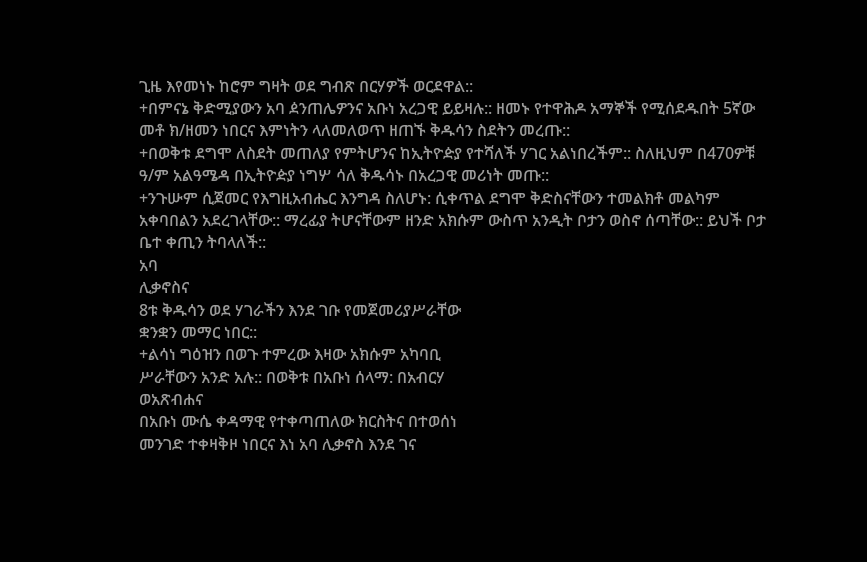ጊዜ እየመነኑ ከሮም ግዛት ወደ ግብጽ በርሃዎች ወርደዋል::
+በምናኔ ቅድሚያውን አባ ዸንጠሌዎንና አቡነ አረጋዊ ይይዛሉ:: ዘመኑ የተዋሕዶ አማኞች የሚሰደዱበት 5ኛው መቶ ክ/ዘመን ነበርና እምነትን ላለመለወጥ ዘጠኙ ቅዱሳን ስደትን መረጡ::
+በወቅቱ ደግሞ ለስደት መጠለያ የምትሆንና ከኢትዮዽያ የተሻለች ሃገር አልነበረችም:: ስለዚህም በ470ዎቹ ዓ/ም አልዓሜዳ በኢትዮዽያ ነግሦ ሳለ ቅዱሳኑ በአረጋዊ መሪነት መጡ::
+ንጉሡም ሲጀመር የእግዚአብሔር እንግዳ ስለሆኑ: ሲቀጥል ደግሞ ቅድስናቸውን ተመልክቶ መልካም አቀባበልን አደረገላቸው:: ማረፊያ ትሆናቸውም ዘንድ አክሱም ውስጥ አንዲት ቦታን ወስኖ ሰጣቸው:: ይህች ቦታ ቤተ ቀጢን ትባላለች::
አባ
ሊቃኖስና
8ቱ ቅዱሳን ወደ ሃገራችን እንደ ገቡ የመጀመሪያሥራቸው
ቋንቋን መማር ነበር::
+ልሳነ ግዕዝን በወጉ ተምረው እዛው አክሱም አካባቢ
ሥራቸውን አንድ አሉ:: በወቅቱ በአቡነ ሰላማ: በአብርሃ
ወአጽብሐና
በአቡነ ሙሴ ቀዳማዊ የተቀጣጠለው ክርስትና በተወሰነ
መንገድ ተቀዛቅዞ ነበርና እነ አባ ሊቃኖስ እንደ ገና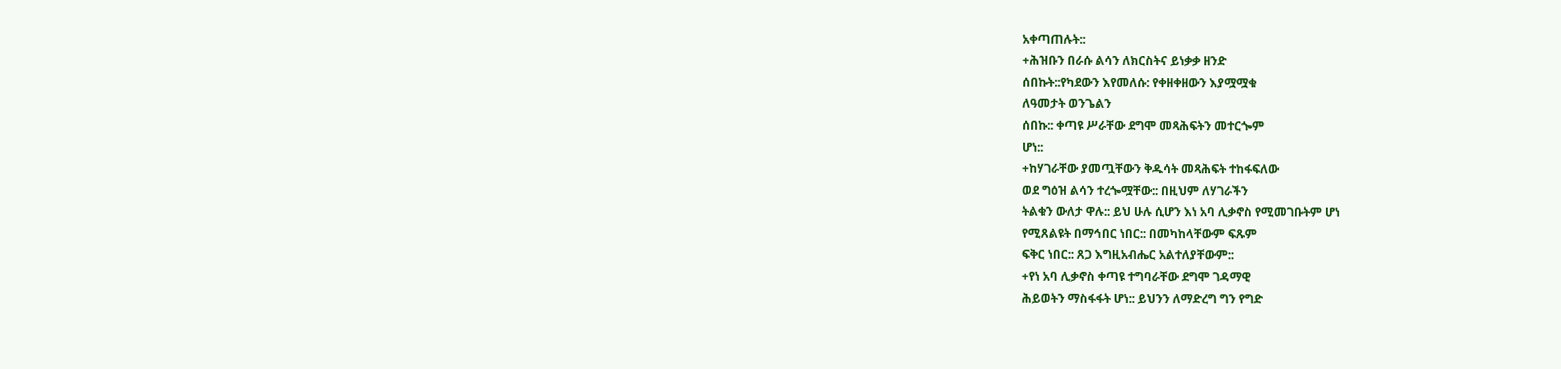አቀጣጠሉት::
+ሕዝቡን በራሱ ልሳን ለክርስትና ይነቃቃ ዘንድ
ሰበኩት::የካደውን እየመለሱ: የቀዘቀዘውን እያሟሟቁ
ለዓመታት ወንጌልን
ሰበኩ:: ቀጣዩ ሥራቸው ደግሞ መጻሕፍትን መተርጐም
ሆነ::
+ከሃገራቸው ያመጧቸውን ቅዱሳት መጻሕፍት ተከፋፍለው
ወደ ግዕዝ ልሳን ተረጐሟቸው:: በዚህም ለሃገራችን
ትልቁን ውለታ ዋሉ:: ይህ ሁሉ ሲሆን እነ አባ ሊቃኖስ የሚመገቡትም ሆነ
የሚጸልዩት በማኅበር ነበር:: በመካከላቸውም ፍጹም
ፍቅር ነበር:: ጸጋ እግዚአብሔር አልተለያቸውም::
+የነ አባ ሊቃኖስ ቀጣዩ ተግባራቸው ደግሞ ገዳማዊ
ሕይወትን ማስፋፋት ሆነ:: ይህንን ለማድረግ ግን የግድ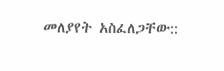መለያየት አስፈለጋቸው::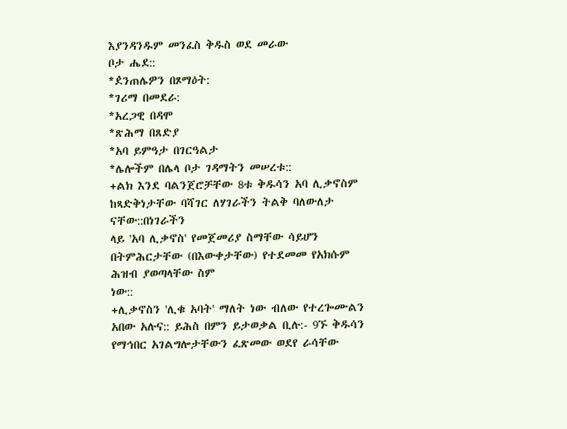እያንዳንዱም መንፈስ ቅዱስ ወደ መራው
ቦታ ሔደ::
*ዸንጠሌዎን በጾማዕት:
*ገሪማ በመደራ:
*አረጋዊ በዳሞ
*ጽሕማ በጸድያ
*አባ ይምዓታ በገርዓልታ
*ሌሎችም በሌላ ቦታ ገዳማትን መሠረቱ::
+ልክ እንደ ባልንጀሮቻቸው 8ቱ ቅዱሳን አባ ሊቃኖስም
ከጻድቅነታቸው ባሻገር ለሃገራችን ትልቅ ባለውለታ
ናቸው::በነገራችን
ላይ 'አባ ሊቃኖስ' የመጀመሪያ ስማቸው ሳይሆን
በትምሕርታቸው (በእውቀታቸው) የተደመመ የአክሱም
ሕዝብ ያወጣላቸው ስም
ነው::
+ሊቃኖስን 'ሊቁ አባት' ማለት ነው ብለው የተረጐሙልን
አበው አሉና:: ይሕስ በምን ይታወቃል ቢሉ:- 9ኙ ቅዱሳን
የማኅበር አገልግሎታቸውን ፈጽመው ወደየ ራሳቸው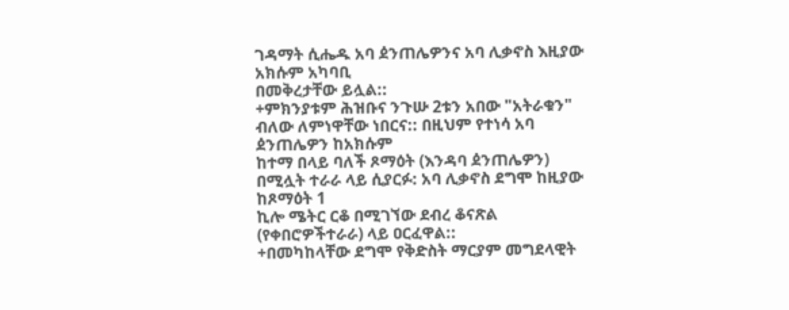ገዳማት ሲሔዱ አባ ዸንጠሌዎንና አባ ሊቃኖስ እዚያው
አክሱም አካባቢ
በመቅረታቸው ይሏል::
+ምክንያቱም ሕዝቡና ንጉሡ 2ቱን አበው "አትራቁን"
ብለው ለምነዋቸው ነበርና:: በዚህም የተነሳ አባ
ዸንጠሌዎን ከአክሱም
ከተማ በላይ ባለች ጾማዕት (እንዳባ ዸንጠሌዎን)
በሚሏት ተራራ ላይ ሲያርፉ: አባ ሊቃኖስ ደግሞ ከዚያው
ከጾማዕት 1
ኪሎ ሜትር ርቆ በሚገኘው ደብረ ቆናጽል
(የቀበሮዎችተራራ) ላይ ዐርፈዋል::
+በመካከላቸው ደግሞ የቅድስት ማርያም መግደላዊት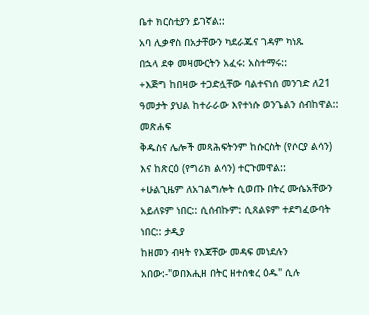ቤተ ክርስቲያን ይገኛል::
አባ ሊቃኖስ በአታቸውን ካደራጁና ገዳም ካነጹ
በኋላ ደቀ መዛሙርትን አፈሩ: አስተማሩ::
+እጅግ ከበዛው ተጋድሏቸው ባልተናነሰ መንገድ ለ21
ዓመታት ያህል ከተራራው እየተነሱ ወንጌልን ሰብከዋል::
መጽሐፍ
ቅዱስና ሌሎች መጻሕፍትንም ከሱርስት (የሶርያ ልሳን)
እና ከጽርዕ (የግሪክ ልሳን) ተርጉመዋል::
+ሁልጊዜም ለአገልግሎት ሲወጡ በትረ ሙሴአቸውን
አይለዩም ነበር:: ሲሰብኩም: ሲጸልዩም ተደግፈውባት
ነበር:: ታዲያ
ከዘመን ብዛት የእጃቸው መዳፍ መነደሉን
አበው:-"ወበእሒዘ በትር ዘተሰቁረ ዕዱ" ሲሉ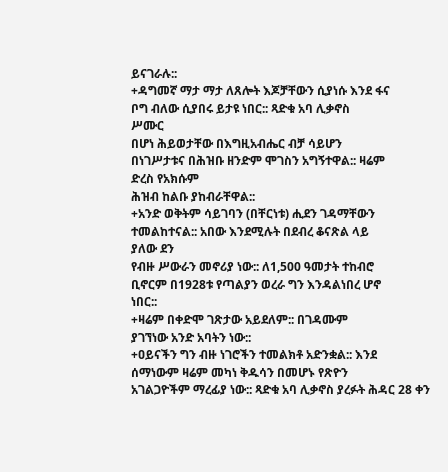ይናገራሉ::
+ዳግመኛ ማታ ማታ ለጸሎት እጆቻቸውን ሲያነሱ እንደ ፋና
ቦግ ብለው ሲያበሩ ይታዩ ነበር:: ጻድቁ አባ ሊቃኖስ
ሥሙር
በሆነ ሕይወታቸው በእግዚአብሔር ብቻ ሳይሆን
በነገሥታቱና በሕዝቡ ዘንድም ሞገስን አግኝተዋል:: ዛሬም
ድረስ የአክሱም
ሕዝብ ከልቡ ያከብራቸዋል::
+አንድ ወቅትም ሳይገባን (በቸርነቱ) ሒደን ገዳማቸውን
ተመልከተናል:: አበው እንደሚሉት በደብረ ቆናጽል ላይ
ያለው ደን
የብዙ ሥውራን መኖሪያ ነው:: ለ1,500 ዓመታት ተከብሮ
ቢኖርም በ1928ቱ የጣልያን ወረራ ግን እንዳልነበረ ሆኖ
ነበር::
+ዛሬም በቀድሞ ገጽታው አይደለም:: በገዳሙም
ያገኘነው አንድ አባትን ነው::
+ዐይናችን ግን ብዙ ነገሮችን ተመልክቶ አድንቋል:: እንደ
ሰማነውም ዛሬም መካነ ቅዱሳን በመሆኑ የጽዮን
አገልጋዮችም ማረፊያ ነው:: ጻድቁ አባ ሊቃኖስ ያረፉት ሕዳር 28 ቀን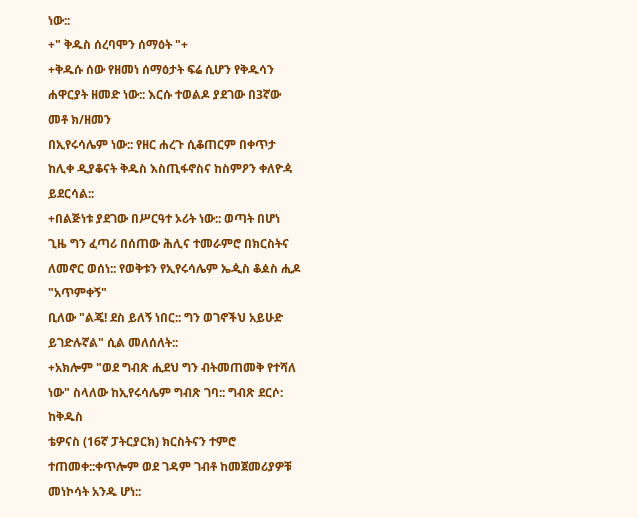ነው::
+" ቅዱስ ሰረባሞን ሰማዕት "+
+ቅዱሱ ሰው የዘመነ ሰማዕታት ፍሬ ሲሆን የቅዱሳን
ሐዋርያት ዘመድ ነው:: እርሱ ተወልዶ ያደገው በ3ኛው
መቶ ክ/ዘመን
በኢየሩሳሌም ነው:: የዘር ሐረጉ ሲቆጠርም በቀጥታ
ከሊቀ ዲያቆናት ቅዱስ እስጢፋኖስና ከስምዖን ቀለዮዻ
ይደርሳል::
+በልጅነቱ ያደገው በሥርዓተ ኦሪት ነው:: ወጣት በሆነ
ጊዜ ግን ፈጣሪ በሰጠው ሕሊና ተመራምሮ በክርስትና
ለመኖር ወሰነ:: የወቅቱን የኢየሩሳሌም ኤዺስ ቆዾስ ሒዶ "አጥምቀኝ"
ቢለው "ልጄ! ደስ ይለኝ ነበር:: ግን ወገኖችህ አይሁድ
ይገድሉኛል" ሲል መለሰለት::
+አክሎም "ወደ ግብጽ ሒደህ ግን ብትመጠመቅ የተሻለ
ነው" ስላለው ከኢየሩሳሌም ግብጽ ገባ:: ግብጽ ደርሶ:
ከቅዱስ
ቴዎናስ (16ኛ ፓትርያርክ) ክርስትናን ተምሮ
ተጠመቀ::ቀጥሎም ወደ ገዳም ገብቶ ከመጀመሪያዎቹ
መነኮሳት አንዱ ሆነ::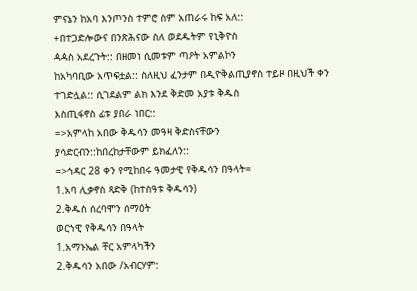ምናኔን ከአባ እንጦንስ ተምሮ ስም አጠራሩ ከፍ አለ::
+በተጋድሎውና በንጽሕናው ስለ ወደዱትም የኒቅዮስ
ዻዻስ አደረጉት:: በዘመነ ሲመቱም ጣዖት አምልኮን
ከአካባቢው አጥፍቷል:: ስለዚህ ፈንታም በዲዮቅልጢያኖስ ተይዞ በዚህች ቀን
ተገድሏል:: ሲገደልም ልክ እንደ ቅድመ አያቱ ቅዱስ
እስጢፋኖስ ፊቱ ያበራ ነበር::
=>አምላከ አበው ቅዱሳን መዓዛ ቅድስናቸውን
ያሳድርብን::ከበረከታቸውም ይክፈለን::
=>ኅዳር 28 ቀን የሚከበሩ ዓመታዊ የቅዱሳን በዓላት=
1.አባ ሊቃኖስ ጻድቅ (ከተስዓቱ ቅዱሳን)
2.ቅዱስ ሰረባሞን ሰማዕት
ወርኀዊ የቅዱሳን በዓላት
1.አማኑኤል ቸር አምላካችን
2.ቅዱሳን አበው /አብርሃም: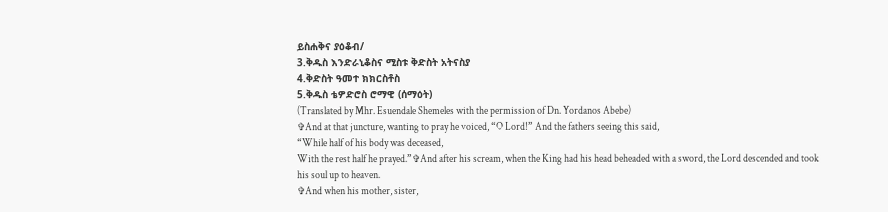ይስሐቅና ያዕቆብ/
3.ቅዱስ እንድራኒቆስና ሚስቱ ቅድስት አትናስያ
4.ቅድስት ዓመተ ክክርስቶስ
5.ቅዱስ ቴዎድሮስ ሮማዊ (ሰማዕት)
(Translated by Mhr. Esuendale Shemeles with the permission of Dn. Yordanos Abebe)
✞And at that juncture, wanting to pray he voiced, “O Lord!” And the fathers seeing this said,
“While half of his body was deceased,
With the rest half he prayed.”✞And after his scream, when the King had his head beheaded with a sword, the Lord descended and took his soul up to heaven.
✞And when his mother, sister,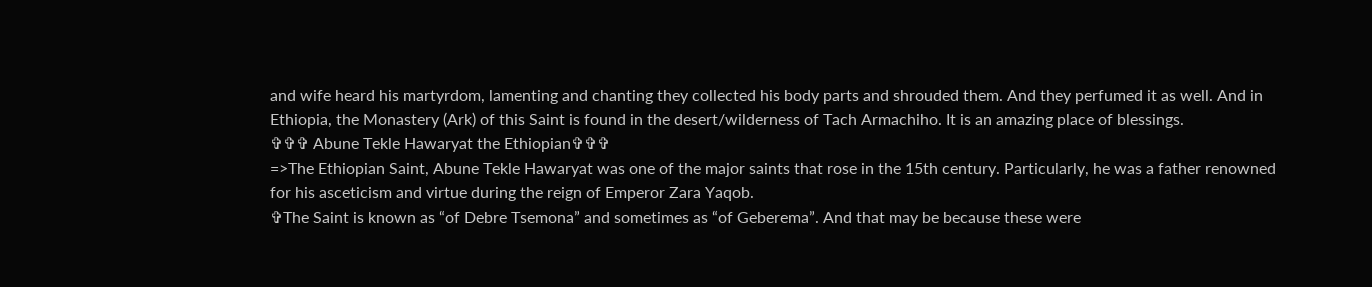and wife heard his martyrdom, lamenting and chanting they collected his body parts and shrouded them. And they perfumed it as well. And in Ethiopia, the Monastery (Ark) of this Saint is found in the desert/wilderness of Tach Armachiho. It is an amazing place of blessings.
✞✞✞ Abune Tekle Hawaryat the Ethiopian✞✞✞
=>The Ethiopian Saint, Abune Tekle Hawaryat was one of the major saints that rose in the 15th century. Particularly, he was a father renowned for his asceticism and virtue during the reign of Emperor Zara Yaqob.
✞The Saint is known as “of Debre Tsemona” and sometimes as “of Geberema”. And that may be because these were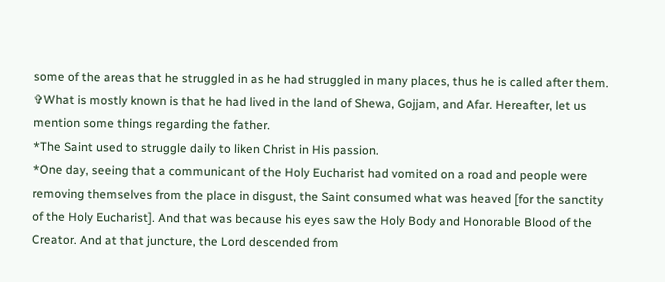some of the areas that he struggled in as he had struggled in many places, thus he is called after them.
✞What is mostly known is that he had lived in the land of Shewa, Gojjam, and Afar. Hereafter, let us mention some things regarding the father.
*The Saint used to struggle daily to liken Christ in His passion.
*One day, seeing that a communicant of the Holy Eucharist had vomited on a road and people were removing themselves from the place in disgust, the Saint consumed what was heaved [for the sanctity of the Holy Eucharist]. And that was because his eyes saw the Holy Body and Honorable Blood of the Creator. And at that juncture, the Lord descended from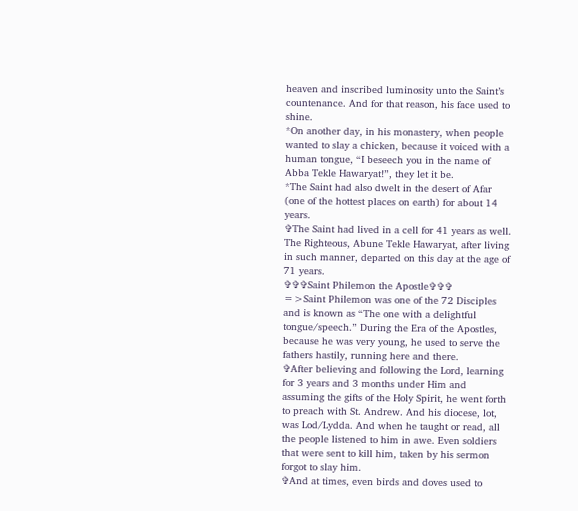heaven and inscribed luminosity unto the Saint’s countenance. And for that reason, his face used to shine.
*On another day, in his monastery, when people wanted to slay a chicken, because it voiced with a human tongue, “I beseech you in the name of Abba Tekle Hawaryat!”, they let it be.
*The Saint had also dwelt in the desert of Afar (one of the hottest places on earth) for about 14 years.
✞The Saint had lived in a cell for 41 years as well. The Righteous, Abune Tekle Hawaryat, after living in such manner, departed on this day at the age of 71 years.
✞✞✞Saint Philemon the Apostle✞✞✞
=>Saint Philemon was one of the 72 Disciples and is known as “The one with a delightful tongue/speech.” During the Era of the Apostles, because he was very young, he used to serve the fathers hastily, running here and there.
✞After believing and following the Lord, learning for 3 years and 3 months under Him and assuming the gifts of the Holy Spirit, he went forth to preach with St. Andrew. And his diocese, lot, was Lod/Lydda. And when he taught or read, all the people listened to him in awe. Even soldiers that were sent to kill him, taken by his sermon forgot to slay him.
✞And at times, even birds and doves used to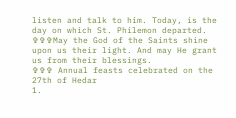listen and talk to him. Today, is the day on which St. Philemon departed.
✞✞✞May the God of the Saints shine upon us their light. And may He grant us from their blessings.
✞✞✞ Annual feasts celebrated on the 27th of Hedar
1.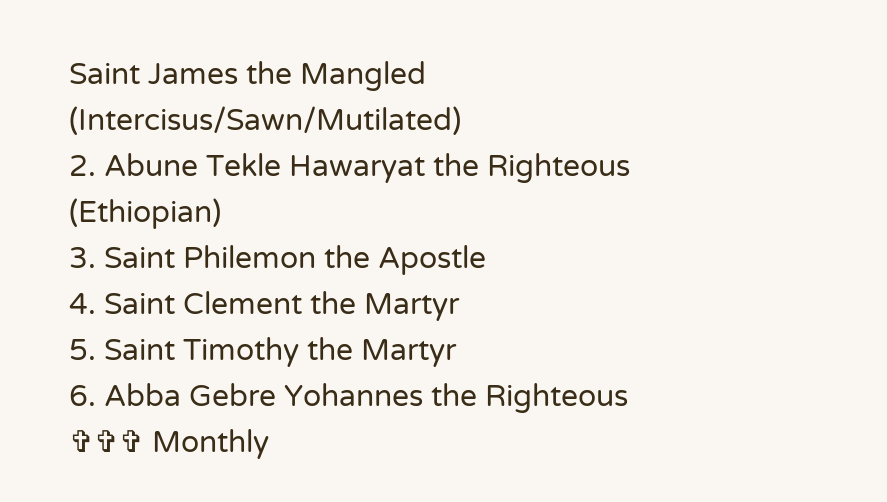Saint James the Mangled (Intercisus/Sawn/Mutilated)
2. Abune Tekle Hawaryat the Righteous (Ethiopian)
3. Saint Philemon the Apostle
4. Saint Clement the Martyr
5. Saint Timothy the Martyr
6. Abba Gebre Yohannes the Righteous
✞✞✞ Monthly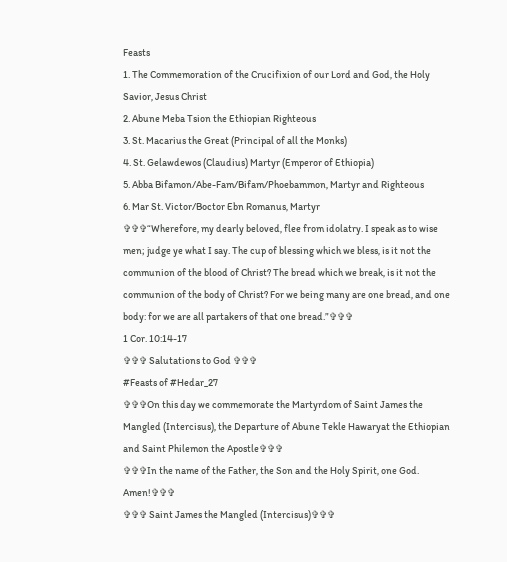Feasts
1. The Commemoration of the Crucifixion of our Lord and God, the Holy Savior, Jesus Christ
2. Abune Meba Tsion the Ethiopian Righteous
3. St. Macarius the Great (Principal of all the Monks)
4. St. Gelawdewos (Claudius) Martyr (Emperor of Ethiopia)
5. Abba Bifamon/Abe-Fam/Bifam/Phoebammon, Martyr and Righteous
6. Mar St. Victor/Boctor Ebn Romanus, Martyr
✞✞✞“Wherefore, my dearly beloved, flee from idolatry. I speak as to wise men; judge ye what I say. The cup of blessing which we bless, is it not the communion of the blood of Christ? The bread which we break, is it not the communion of the body of Christ? For we being many are one bread, and one body: for we are all partakers of that one bread.”✞✞✞
1 Cor. 10:14-17
✞✞✞ Salutations to God ✞✞✞
#Feasts of #Hedar_27
✞✞✞On this day we commemorate the Martyrdom of Saint James the Mangled (Intercisus), the Departure of Abune Tekle Hawaryat the Ethiopian and Saint Philemon the Apostle✞✞✞
✞✞✞In the name of the Father, the Son and the Holy Spirit, one God. Amen!✞✞✞
✞✞✞ Saint James the Mangled (Intercisus)✞✞✞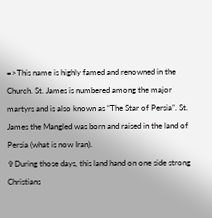=>This name is highly famed and renowned in the Church. St. James is numbered among the major martyrs and is also known as “The Star of Persia”. St. James the Mangled was born and raised in the land of Persia (what is now Iran).
✞During those days, this land hand on one side strong Christians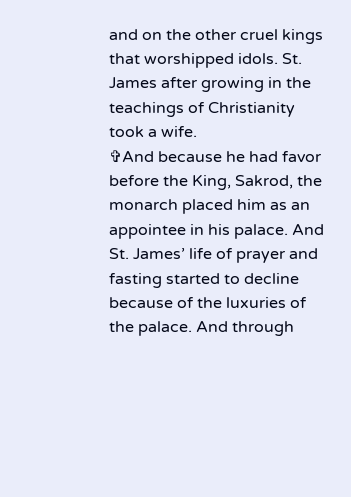and on the other cruel kings that worshipped idols. St. James after growing in the teachings of Christianity took a wife.
✞And because he had favor before the King, Sakrod, the monarch placed him as an appointee in his palace. And St. James’ life of prayer and fasting started to decline because of the luxuries of the palace. And through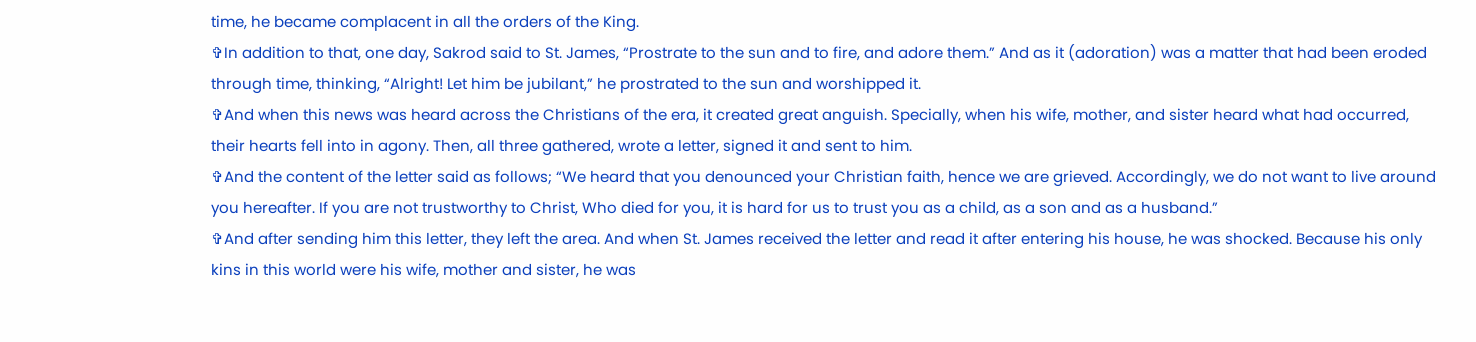time, he became complacent in all the orders of the King.
✞In addition to that, one day, Sakrod said to St. James, “Prostrate to the sun and to fire, and adore them.” And as it (adoration) was a matter that had been eroded through time, thinking, “Alright! Let him be jubilant,” he prostrated to the sun and worshipped it.
✞And when this news was heard across the Christians of the era, it created great anguish. Specially, when his wife, mother, and sister heard what had occurred, their hearts fell into in agony. Then, all three gathered, wrote a letter, signed it and sent to him.
✞And the content of the letter said as follows; “We heard that you denounced your Christian faith, hence we are grieved. Accordingly, we do not want to live around you hereafter. If you are not trustworthy to Christ, Who died for you, it is hard for us to trust you as a child, as a son and as a husband.”
✞And after sending him this letter, they left the area. And when St. James received the letter and read it after entering his house, he was shocked. Because his only kins in this world were his wife, mother and sister, he was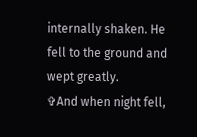internally shaken. He fell to the ground and wept greatly.
✞And when night fell,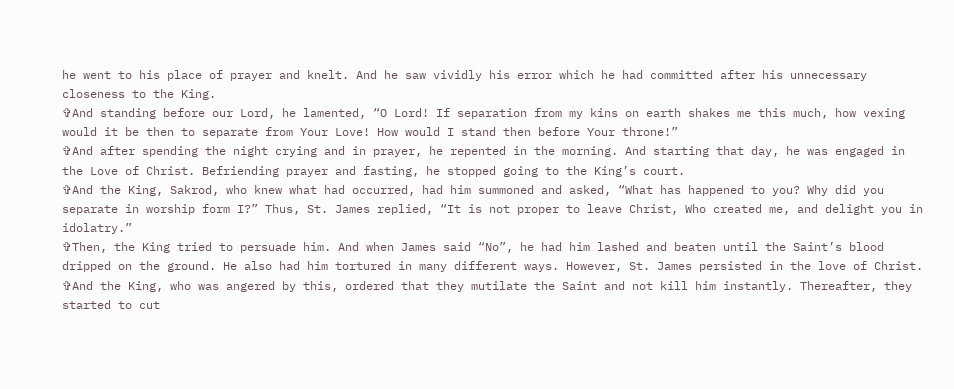he went to his place of prayer and knelt. And he saw vividly his error which he had committed after his unnecessary closeness to the King.
✞And standing before our Lord, he lamented, “O Lord! If separation from my kins on earth shakes me this much, how vexing would it be then to separate from Your Love! How would I stand then before Your throne!”
✞And after spending the night crying and in prayer, he repented in the morning. And starting that day, he was engaged in the Love of Christ. Befriending prayer and fasting, he stopped going to the King’s court.
✞And the King, Sakrod, who knew what had occurred, had him summoned and asked, “What has happened to you? Why did you separate in worship form I?” Thus, St. James replied, “It is not proper to leave Christ, Who created me, and delight you in idolatry.”
✞Then, the King tried to persuade him. And when James said “No”, he had him lashed and beaten until the Saint’s blood dripped on the ground. He also had him tortured in many different ways. However, St. James persisted in the love of Christ.
✞And the King, who was angered by this, ordered that they mutilate the Saint and not kill him instantly. Thereafter, they started to cut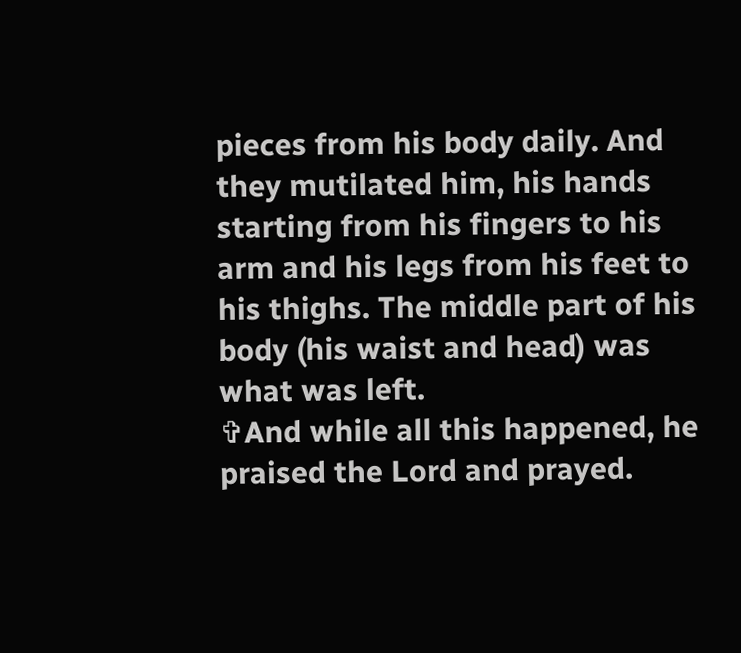pieces from his body daily. And they mutilated him, his hands starting from his fingers to his arm and his legs from his feet to his thighs. The middle part of his body (his waist and head) was what was left.
✞And while all this happened, he praised the Lord and prayed.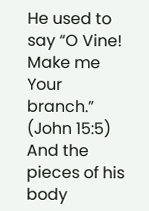He used to say “O Vine! Make me Your branch.” (John 15:5) And the pieces of his body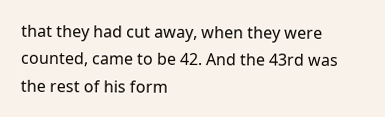that they had cut away, when they were counted, came to be 42. And the 43rd was the rest of his form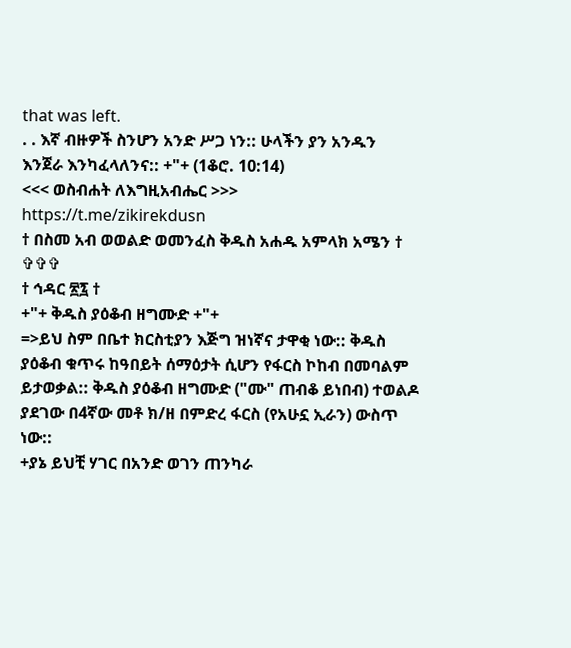that was left.
. . እኛ ብዙዎች ስንሆን አንድ ሥጋ ነን:: ሁላችን ያን አንዱን እንጀራ እንካፈላለንና:: +"+ (1ቆሮ. 10:14)
<<< ወስብሐት ለእግዚአብሔር >>>
https://t.me/zikirekdusn
† በስመ አብ ወወልድ ወመንፈስ ቅዱስ አሐዱ አምላክ አሜን † ✞✞✞
† ኅዳር ፳፯ †
+"+ ቅዱስ ያዕቆብ ዘግሙድ +"+
=>ይህ ስም በቤተ ክርስቲያን እጅግ ዝነኛና ታዋቂ ነው:: ቅዱስ ያዕቆብ ቁጥሩ ከዓበይት ሰማዕታት ሲሆን የፋርስ ኮከብ በመባልም ይታወቃል:: ቅዱስ ያዕቆብ ዘግሙድ ("ሙ" ጠብቆ ይነበብ) ተወልዶ ያደገው በ4ኛው መቶ ክ/ዘ በምድረ ፋርስ (የአሁኗ ኢራን) ውስጥ ነው::
+ያኔ ይህቺ ሃገር በአንድ ወገን ጠንካራ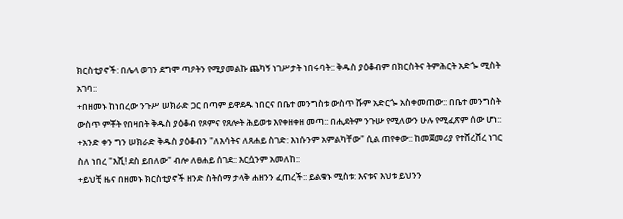ክርስቲያኖች: በሌላ ወገን ደግሞ ጣዖትን የሚያመልኩ ጨካኝ ነገሥታት ነበሩባት:: ቅዱስ ያዕቆብም በክርስትና ትምሕርት አድጐ ሚስት አገባ::
+በዘመኑ ከነበረው ንጉሥ ሠክራድ ጋር በጣም ይዋደዱ ነበርና በቤተ መንግስቱ ውስጥ ሹም አድርጐ አስቀመጠው:: በቤተ መንግስት ውስጥ ምቾት የበዛበት ቅዱስ ያዕቆብ የጾምና የጸሎት ሕይወቱ እየቀዘቀዘ መጣ:: በሒደትም ንጉሡ የሚለውን ሁሉ የሚፈጽም ሰው ሆነ::
+አንድ ቀን ግን ሠክራድ ቅዱስ ያዕቆብን "ለእሳትና ለጸሐይ ስገድ: እነሱንም አምልካቸው" ሲል ጠየቀው:: ከመጀመሪያ የተሸረሸረ ነገር ስለ ነበረ "እሺ! ደስ ይበለው" ብሎ ለፀሐይ ሰገደ:: እርሷንም አመለከ::
+ይህቺ ዜና በዘመኑ ክርስቲያኖች ዘንድ ስትሰማ ታላቅ ሐዘንን ፈጠረች:: ይልቁኑ ሚስቱ: እናቱና እህቱ ይህንን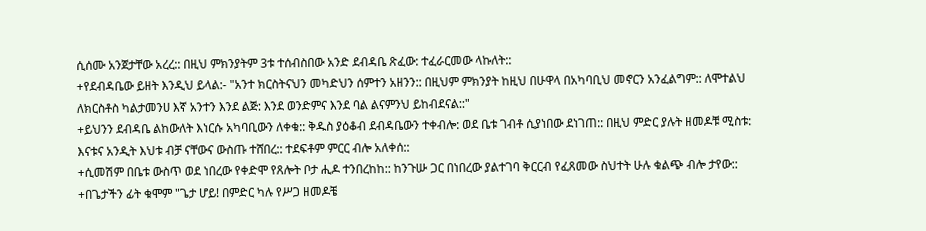ሲሰሙ አንጀታቸው አረረ:: በዚህ ምክንያትም 3ቱ ተሰብስበው አንድ ደብዳቤ ጽፈው: ተፈራርመው ላኩለት::
+የደብዳቤው ይዘት እንዲህ ይላል:- "አንተ ክርስትናህን መካድህን ሰምተን አዘንን:: በዚህም ምክንያት ከዚህ በሁዋላ በአካባቢህ መኖርን አንፈልግም:: ለሞተልህ ለክርስቶስ ካልታመንሀ እኛ አንተን እንደ ልጅ: እንደ ወንድምና እንደ ባል ልናምንህ ይከብደናል::"
+ይህንን ደብዳቤ ልከውለት እነርሱ አካባቢውን ለቀቁ:: ቅዱስ ያዕቆብ ደብዳቤውን ተቀብሎ: ወደ ቤቱ ገብቶ ሲያነበው ደነገጠ:: በዚህ ምድር ያሉት ዘመዶቹ ሚስቱ: እናቱና አንዲት እህቱ ብቻ ናቸውና ውስጡ ተሸበረ:: ተደፍቶም ምርር ብሎ አለቀሰ::
+ሲመሽም በቤቱ ውስጥ ወደ ነበረው የቀድሞ የጸሎት ቦታ ሒዶ ተንበረከከ:: ከንጉሡ ጋር በነበረው ያልተገባ ቅርርብ የፈጸመው ስህተት ሁሉ ቁልጭ ብሎ ታየው::
+በጌታችን ፊት ቁሞም "ጌታ ሆይ! በምድር ካሉ የሥጋ ዘመዶቼ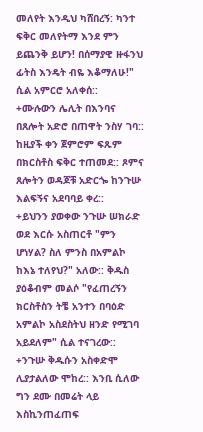መለየት እንዲህ ካሸበረኝ: ካንተ ፍቅር መለየትማ እንደ ምን ይጨንቅ ይሆን! በሰማያዊ ዙፋንህ ፊትስ እንዴት ብዬ እቆማለሁ!" ሲል አምርሮ አለቀሰ::
+ሙሉውን ሌሊት በእንባና በጸሎት አድሮ በጠዋት ንስሃ ገባ:: ከዚያች ቀን ጀምሮም ፍጹም በክርስቶስ ፍቅር ተጠመደ:: ጾምና ጸሎትን ወዳጆቹ አድርጐ ከንጉሡ እልፍኝና አደባባይ ቀረ::
+ይህንን ያወቀው ንጉሡ ሠክራድ ወደ እርሱ አስጠርቶ "ምን ሆነሃል? ስለ ምንስ በአምልኮ ከእኔ ተለየህ?" አለው:: ቅዱስ ያዕቆብም መልሶ "የፈጠረኝን ክርስቶስን ትቼ አንተን በባዕድ አምልኮ አስደስትህ ዘንድ የሚገባ አይደለም" ሲል ተናገረው::
+ንጉሡ ቅዱሱን አስቀድሞ ሊያታልለው ሞከረ:: እንቢ ሲለው ግን ደሙ በመሬት ላይ እስኪንጠፈጠፍ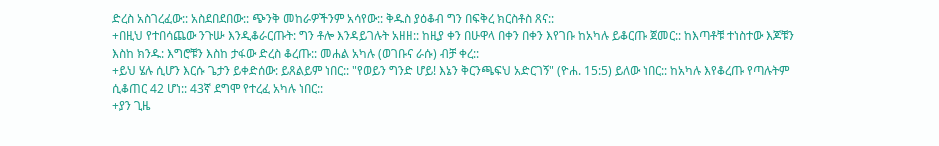ድረስ አስገረፈው:: አስደበደበው:: ጭንቅ መከራዎችንም አሳየው:: ቅዱስ ያዕቆብ ግን በፍቅረ ክርስቶስ ጸና::
+በዚህ የተበሳጨው ንጉሡ እንዲቆራርጡት: ግን ቶሎ እንዳይገሉት አዘዘ:: ከዚያ ቀን በሁዋላ በቀን በቀን እየገቡ ከአካሉ ይቆርጡ ጀመር:: ከእጣቶቹ ተነስተው እጆቹን እስከ ክንዱ: እግሮቹን እስከ ታፋው ድረስ ቆረጡ:: መሐል አካሉ (ወገቡና ራሱ) ብቻ ቀረ::
+ይህ ሄሉ ሲሆን እርሱ ጌታን ይቀድሰው: ይጸልይም ነበር:: "የወይን ግንድ ሆይ! እኔን ቅርንጫፍህ አድርገኝ" (ዮሐ. 15:5) ይለው ነበር:: ከአካሉ እየቆረጡ የጣሉትም ሲቆጠር 42 ሆነ:: 43ኛ ደግሞ የተረፈ አካሉ ነበር::
+ያን ጊዜ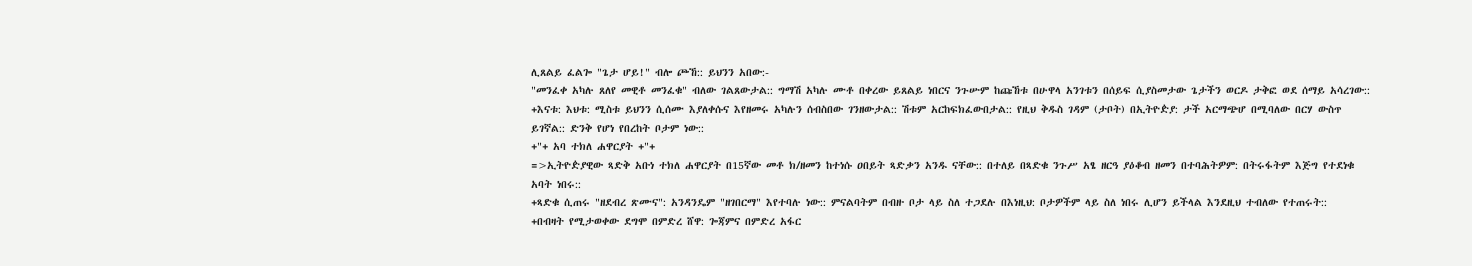ሊጸልይ ፈልጐ "ጌታ ሆይ!" ብሎ ጮኸ:: ይህንን አበው:-
"መንፈቀ አካሉ ጸለየ መዊቶ መንፈቁ" ብለው ገልጸውታል:: ግማሽ አካሉ ሙቶ በቀረው ይጸልይ ነበርና ንጉሡም ከጩኸቱ በሁዋላ አንገቱን በሰይፍ ሲያስመታው ጌታችን ወርዶ ታቅፎ ወደ ሰማይ አሳረገው::
+እናቱ: እህቱ: ሚስቱ ይህንን ሲሰሙ እያለቀሱና እየዘመሩ አካሉን ሰብስበው ገንዘውታል:: ሽቱም አርከፍክፈውበታል:: የዚህ ቅዱስ ገዳም (ታቦት) በኢትዮዽያ: ታች አርማጭሆ በሚባለው በርሃ ውስጥ ይገኛል:: ድንቅ የሆነ የበረከት ቦታም ነው::
+"+ አባ ተክለ ሐዋርያት +"+
=>ኢትዮዽያዊው ጻድቅ አቡነ ተክለ ሐዋርያት በ15ኛው መቶ ክ/ዘመን ከተነሱ ዐበይት ጻድቃን አንዱ ናቸው:: በተለይ በጻድቁ ንጉሥ አፄ ዘርዓ ያዕቆብ ዘመን በተባሕትዎም: በትሩፋትም እጅግ የተደነቁ አባት ነበሩ::
+ጻድቁ ሲጠሩ "ዘደብረ ጽሙና": አንዳንዴም "ዘገበርማ" እየተባሉ ነው:: ምናልባትም በብዙ ቦታ ላይ ስለ ተጋደሉ በእነዚህ: ቦታዎችም ላይ ስለ ነበሩ ሊሆን ይችላል እንደዚህ ተብለው የተጠሩት::
+በብዛት የሚታወቀው ደግሞ በምድረ ሸዋ: ጐጃምና በምድረ አፋር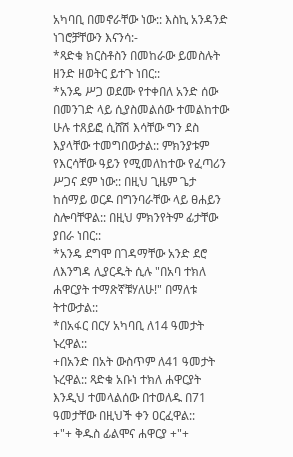አካባቢ በመኖራቸው ነው:: እስኪ አንዳንድ ነገሮቻቸውን እናንሳ:-
*ጻድቁ ክርስቶስን በመከራው ይመስሉት ዘንድ ዘወትር ይተጉ ነበር::
*አንዴ ሥጋ ወደሙ የተቀበለ አንድ ሰው በመንገድ ላይ ሲያስመልሰው ተመልከተው ሁሉ ተጸይፎ ሲሸሽ እሳቸው ግን ደስ እያላቸው ተመግበውታል:: ምክንያቱም የእርሳቸው ዓይን የሚመለከተው የፈጣሪን ሥጋና ደም ነው:: በዚህ ጊዜም ጌታ ከሰማይ ወርዶ በግንባራቸው ላይ ፀሐይን ስሎባቸዋል:: በዚህ ምክንየትም ፊታቸው ያበራ ነበር::
*አንዴ ደግሞ በገዳማቸው አንድ ደሮ ለእንግዳ ሊያርዱት ሲሉ "በአባ ተክለ ሐዋርያት ተማጽኛቹሃለሁ!" በማለቱ ትተውታል::
*በአፋር በርሃ አካባቢ ለ14 ዓመታት ኑረዋል::
+በአንድ በአት ውስጥም ለ41 ዓመታት ኑረዋል:: ጻድቁ አቡነ ተክለ ሐዋርያት እንዲህ ተመላልሰው በተወለዱ በ71 ዓመታቸው በዚህች ቀን ዐርፈዋል::
+"+ ቅዱስ ፊልሞና ሐዋርያ +"+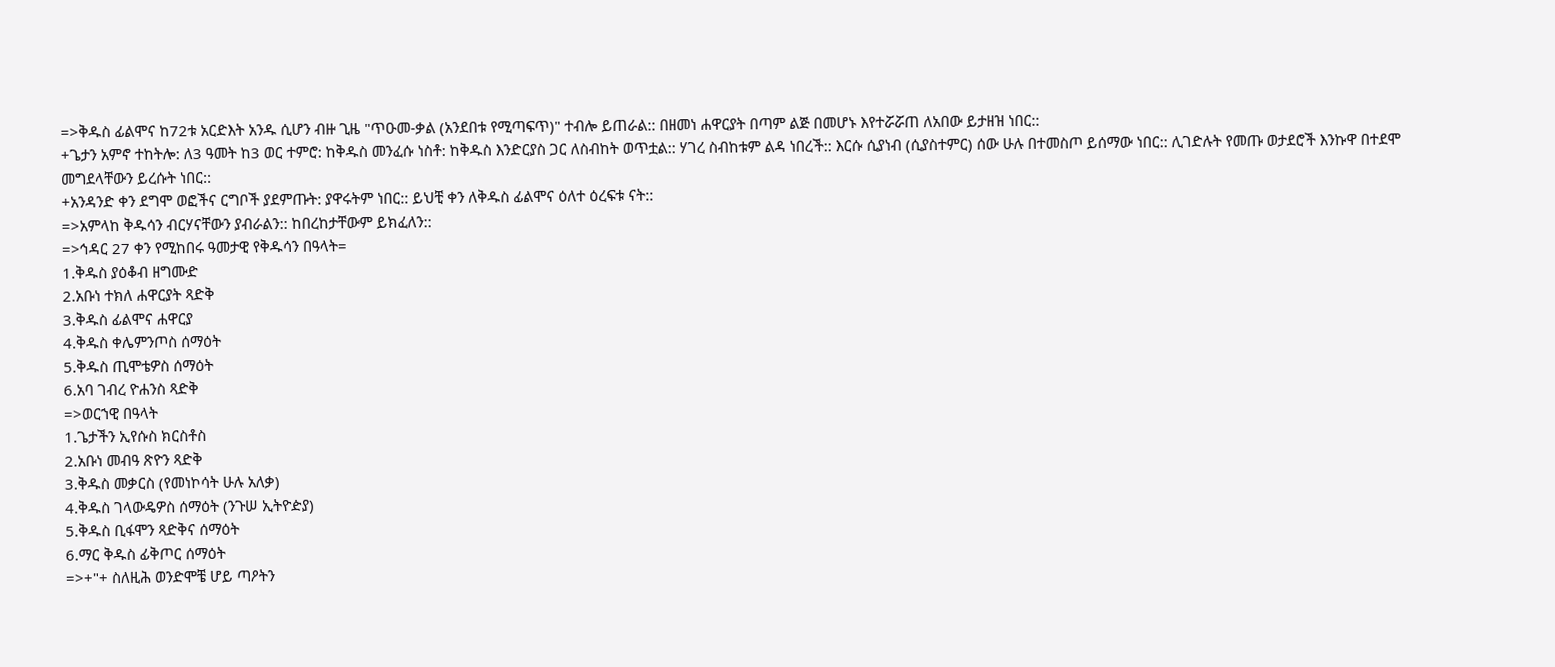=>ቅዱስ ፊልሞና ከ72ቱ አርድእት አንዱ ሲሆን ብዙ ጊዜ "ጥዑመ-ቃል (አንደበቱ የሚጣፍጥ)" ተብሎ ይጠራል:: በዘመነ ሐዋርያት በጣም ልጅ በመሆኑ እየተሯሯጠ ለአበው ይታዘዝ ነበር::
+ጌታን አምኖ ተከትሎ: ለ3 ዓመት ከ3 ወር ተምሮ: ከቅዱስ መንፈሱ ነስቶ: ከቅዱስ እንድርያስ ጋር ለስብከት ወጥቷል:: ሃገረ ስብከቱም ልዳ ነበረች:: እርሱ ሲያነብ (ሲያስተምር) ሰው ሁሉ በተመስጦ ይሰማው ነበር:: ሊገድሉት የመጡ ወታደሮች እንኩዋ በተደሞ መግደላቸውን ይረሱት ነበር::
+አንዳንድ ቀን ደግሞ ወፎችና ርግቦች ያደምጡት: ያዋሩትም ነበር:: ይህቺ ቀን ለቅዱስ ፊልሞና ዕለተ ዕረፍቱ ናት::
=>አምላከ ቅዱሳን ብርሃናቸውን ያብራልን:: ከበረከታቸውም ይክፈለን::
=>ኅዳር 27 ቀን የሚከበሩ ዓመታዊ የቅዱሳን በዓላት=
1.ቅዱስ ያዕቆብ ዘግሙድ
2.አቡነ ተክለ ሐዋርያት ጻድቅ
3.ቅዱስ ፊልሞና ሐዋርያ
4.ቅዱስ ቀሌምንጦስ ሰማዕት
5.ቅዱስ ጢሞቴዎስ ሰማዕት
6.አባ ገብረ ዮሐንስ ጻድቅ
=>ወርኀዊ በዓላት
1.ጌታችን ኢየሱስ ክርስቶስ
2.አቡነ መብዓ ጽዮን ጻድቅ
3.ቅዱስ መቃርስ (የመነኮሳት ሁሉ አለቃ)
4.ቅዱስ ገላውዴዎስ ሰማዕት (ንጉሠ ኢትዮዽያ)
5.ቅዱስ ቢፋሞን ጻድቅና ሰማዕት
6.ማር ቅዱስ ፊቅጦር ሰማዕት
=>+"+ ስለዚሕ ወንድሞቼ ሆይ ጣዖትን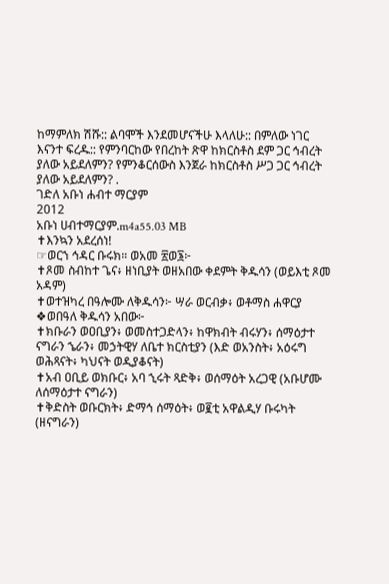ከማምለክ ሽሹ:: ልባሞች እንደመሆናችሁ እላለሁ:: በምለው ነገር እናንተ ፍረዱ:: የምንባርከው የበረከት ጽዋ ከክርስቶስ ደም ጋር ኅብረት ያለው አይደለምን? የምንቆርሰውስ እንጀራ ከክርስቶስ ሥጋ ጋር ኅብረት ያለው አይደለምን? .
ገድለ አቡነ ሐብተ ማርያም
2012
አቡነ ሀብተማርያም.m4a55.03 MB
✝እንኳን አደረሰነ!
☞ወርኀ ኅዳር ቡሩክ። ወአመ ፳ወ፮፦
✝ጾመ ስብከተ ጌና፥ ዘነቢያት ወዘአበው ቀደምት ቅዱሳን (ወይእቲ ጾመ አዳም)
✝ወተዝካረ በዓሎሙ ለቅዱሳን፦ ሣራ ወርብቃ፥ ወቶማስ ሐዋርያ
❖ወበዓለ ቅዱሳን አበው፦
✝ክቡራን ወዐቢያን፥ ወመስተጋድላን፥ ከዋክብት ብሩሃን፥ ሰማዕታተ ናግራን ኄራን፥ መኃትዊሃ ለቤተ ክርስቲያን (እድ ወአንስት፥ አዕሩግ ወሕጻናት፥ ካህናት ወዲያቆናት)
✝አብ ዐቢይ ወክቡር፥ አባ ኂሩት ጻድቅ፥ ወሰማዕት አረጋዊ (አቡሆሙ ለሰማዕታተ ናግራን)
✝ቅድስት ወቡርክት፥ ድማኅ ሰማዕት፥ ወ፪ቲ አዋልዲሃ ቡሩካት (ዘናግራን)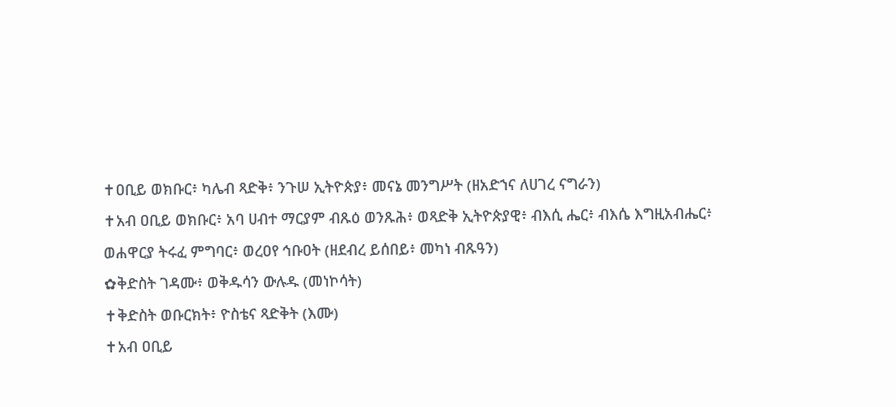✝ዐቢይ ወክቡር፥ ካሌብ ጻድቅ፥ ንጉሠ ኢትዮጵያ፥ መናኔ መንግሥት (ዘአድኀና ለሀገረ ናግራን)
✝አብ ዐቢይ ወክቡር፥ አባ ሀብተ ማርያም ብጹዕ ወንጹሕ፥ ወጻድቅ ኢትዮጵያዊ፥ ብእሲ ሔር፥ ብእሴ እግዚአብሔር፥ ወሐዋርያ ትሩፈ ምግባር፥ ወረዐየ ኅቡዐት (ዘደብረ ይሰበይ፥ መካነ ብጹዓን)
✿ቅድስት ገዳሙ፥ ወቅዱሳን ውሉዱ (መነኮሳት)
✝ቅድስት ወቡርክት፥ ዮስቴና ጻድቅት (እሙ)
✝አብ ዐቢይ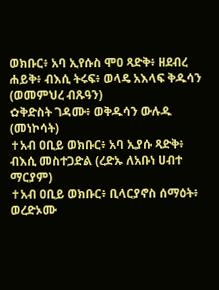ወክቡር፥ አባ ኢየሱስ ሞዐ ጻድቅ፥ ዘደብረ ሐይቅ፥ ብእሲ ትሩፍ፥ ወላዴ አእላፍ ቅዱሳን (ወመምህረ ብጹዓን)
✿ቅድስት ገዳሙ፥ ወቅዱሳን ውሉዱ (መነኮሳት)
✝አብ ዐቢይ ወክቡር፥ አባ ኢያሱ ጻድቅ፥ ብእሲ መስተጋድል (ረድኡ ለአቡነ ሀብተ ማርያም)
✝አብ ዐቢይ ወክቡር፥ ቢላርያኖስ ሰማዕት፥ ወረድኦሙ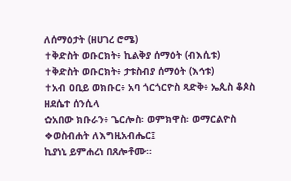ለሰማዕታት (ዘሀገረ ሮሜ)
✝ቅድስት ወቡርክት፥ ኪልቅያ ሰማዕት (ብእሲቱ)
✝ቅድስት ወቡርክት፥ ታቱስብያ ሰማዕት (እኅቱ)
✝አብ ዐቢይ ወክቡር፥ አባ ጎርጎርዮስ ጻድቅ፥ ኤጲስ ቆጶስ ዘደሴተ ሰንሲላ
✿አበው ክቡራን፥ ጌርሎስ፡ ወምክዋስ፡ ወማርልዮስ
❖ወስብሐት ለእግዚአብሔር፤
ኪያነኒ ይምሐረነ በጸሎቶሙ።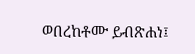ወበረከቶሙ ይብጽሐነ፤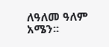ለዓለመ ዓለም አሜን፡፡